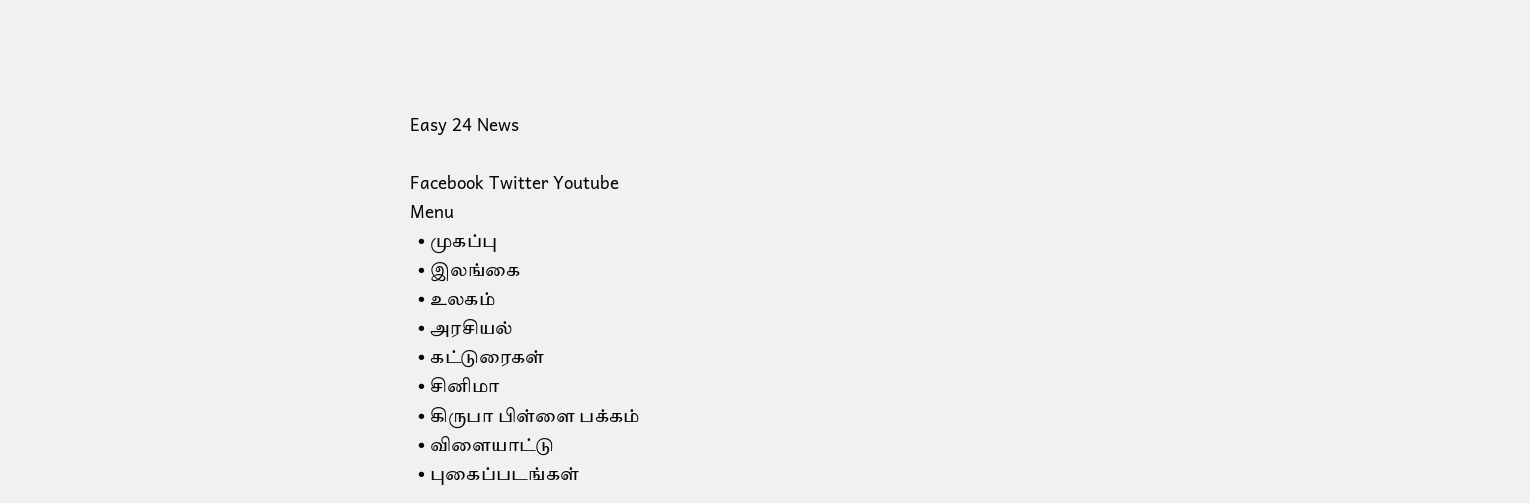Easy 24 News

Facebook Twitter Youtube
Menu
  • முகப்பு
  • இலங்கை
  • உலகம்
  • அரசியல்
  • கட்டுரைகள்
  • சினிமா
  • கிருபா பிள்ளை பக்கம்
  • விளையாட்டு
  • புகைப்படங்கள்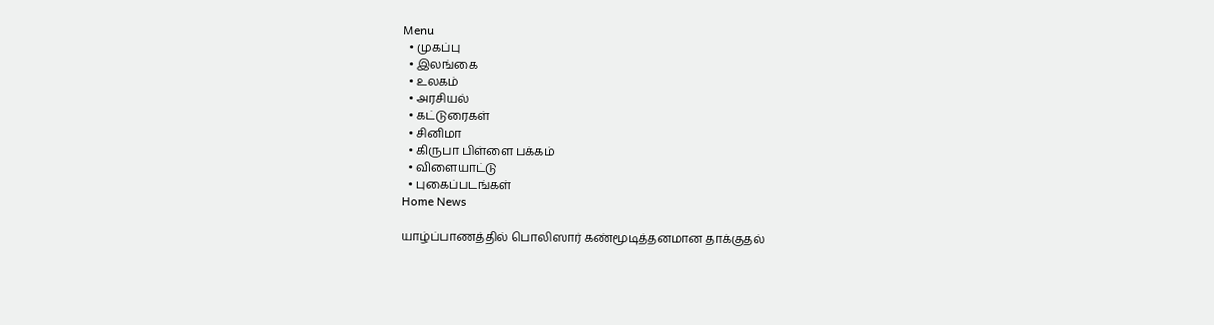Menu
  • முகப்பு
  • இலங்கை
  • உலகம்
  • அரசியல்
  • கட்டுரைகள்
  • சினிமா
  • கிருபா பிள்ளை பக்கம்
  • விளையாட்டு
  • புகைப்படங்கள்
Home News

யாழ்ப்பாணத்தில் பொலிஸார் கண்மூடித்தனமான தாக்குதல்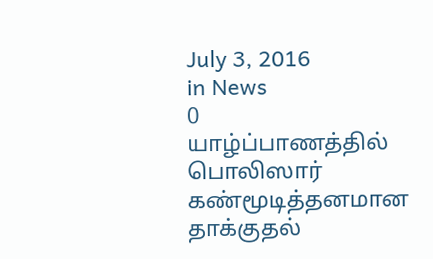July 3, 2016
in News
0
யாழ்ப்பாணத்தில் பொலிஸார் கண்மூடித்தனமான தாக்குதல்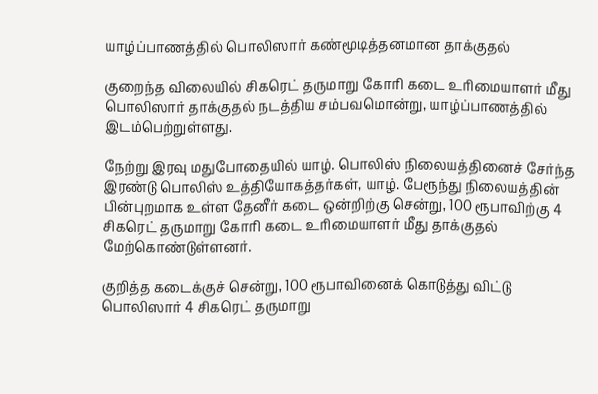யாழ்ப்பாணத்தில் பொலிஸார் கண்மூடித்தனமான தாக்குதல்

குறைந்த விலையில் சிகரெட் தருமாறு கோரி கடை உரிமையாளர் மீது பொலிஸார் தாக்குதல் நடத்திய சம்பவமொன்று, யாழ்ப்பாணத்தில் இடம்பெற்றுள்ளது.

நேற்று இரவு மதுபோதையில் யாழ். பொலிஸ் நிலையத்தினைச் சேர்ந்த இரண்டு பொலிஸ் உத்தியோகத்தர்கள், யாழ். பேரூந்து நிலையத்தின் பின்புறமாக உள்ள தேனீர் கடை ஒன்றிற்கு சென்று, 100 ரூபாவிற்கு 4 சிகரெட் தருமாறு கோரி கடை உரிமையாளர் மீது தாக்குதல் மேற்கொண்டுள்ளனர்.

குறித்த கடைக்குச் சென்று, 100 ரூபாவினைக் கொடுத்து விட்டு பொலிஸார் 4 சிகரெட் தருமாறு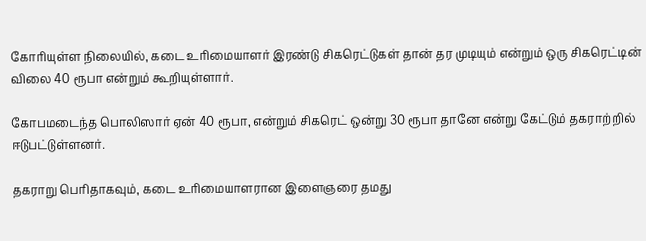கோரியுள்ள நிலையில், கடை உரிமையாளர் இரண்டு சிகரெட்டுகள் தான் தர முடியும் என்றும் ஒரு சிகரெட்டின் விலை 40 ரூபா என்றும் கூறியுள்ளார்.

கோபமடைந்த பொலிஸார் ஏன் 40 ரூபா, என்றும் சிகரெட் ஒன்று 30 ரூபா தானே என்று கேட்டும் தகராற்றில் ஈடுபட்டுள்ளனர்.

தகராறு பெரிதாகவும், கடை உரிமையாளரான இளைஞரை தமது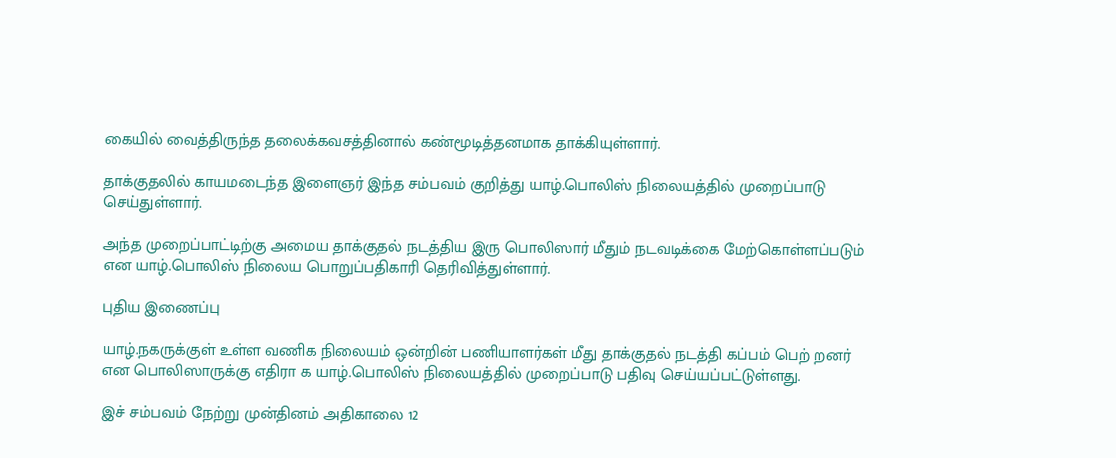கையில் வைத்திருந்த தலைக்கவசத்தினால் கண்மூடித்தனமாக தாக்கியுள்ளார்.

தாக்குதலில் காயமடைந்த இளைஞர் இந்த சம்பவம் குறித்து யாழ்.பொலிஸ் நிலையத்தில் முறைப்பாடு செய்துள்ளார்.

அந்த முறைப்பாட்டிற்கு அமைய தாக்குதல் நடத்திய இரு பொலிஸார் மீதும் நடவடிக்கை மேற்கொள்ளப்படும் என யாழ்.பொலிஸ் நிலைய பொறுப்பதிகாரி தெரிவித்துள்ளார்.

புதிய இணைப்பு

யாழ்.நகருக்குள் உள்ள வணிக நிலையம் ஒன்றின் பணியாளர்கள் மீது தாக்குதல் நடத்தி கப்பம் பெற் றனர் என பொலிஸாருக்கு எதிரா க யாழ்.பொலிஸ் நிலையத்தில் முறைப்பாடு பதிவு செய்யப்பட்டுள்ளது.

இச் சம்பவம் நேற்று முன்தினம் அதிகாலை 12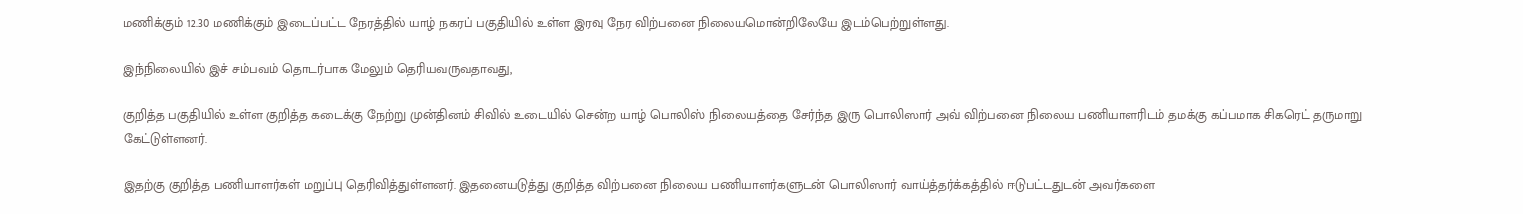மணிக்கும் 12.30 மணிக்கும் இடைப்பட்ட நேரத்தில் யாழ் நகரப் பகுதியில் உள்ள இரவு நேர விற்பனை நிலையமொன்றிலேயே இடம்பெற்றுள்ளது.

இந்நிலையில் இச் சம்பவம் தொடர்பாக மேலும் தெரியவருவதாவது,

குறித்த பகுதியில் உள்ள குறித்த கடைக்கு நேற்று முன்தினம் சிவில் உடையில் சென்ற யாழ் பொலிஸ் நிலையத்தை சேர்ந்த இரு பொலிஸார் அவ் விற்பனை நிலைய பணியாளரிடம் தமக்கு கப்பமாக சிகரெட் தருமாறு கேட்டுள்ளனர்.

இதற்கு குறித்த பணியாளர்கள் மறுப்பு தெரிவித்துள்ளனர். இதனையடுத்து குறித்த விற்பனை நிலைய பணியாளர்களுடன் பொலிஸார் வாய்த்தர்க்கத்தில் ஈடுபட்டதுடன் அவர்களை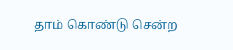தாம் கொண்டு சென்ற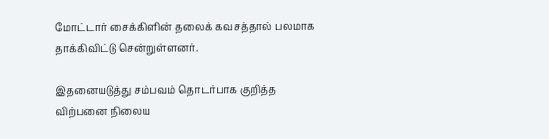மோட்டார் சைக்கிளின் தலைக் கவசத்தால் பலமாக தாக்கிவிட்டு சென்றுள்ளனர்.

இதனையடுத்து சம்பவம் தொடர்பாக குறித்த விற்பனை நிலைய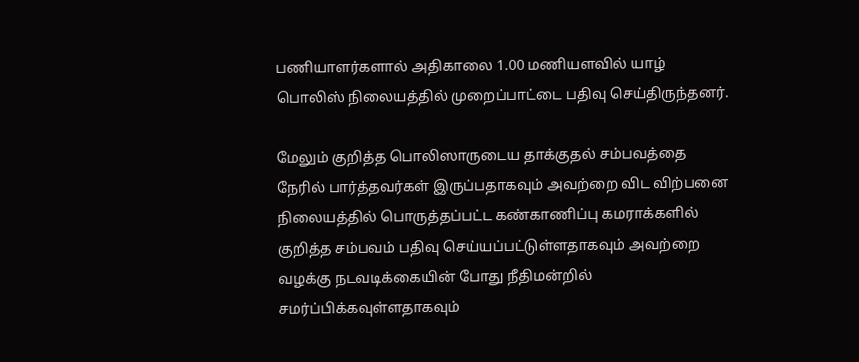பணியாளர்களால் அதிகாலை 1.00 மணியளவில் யாழ் பொலிஸ் நிலையத்தில் முறைப்பாட்டை பதிவு செய்திருந்தனர்.

மேலும் குறித்த பொலிஸாருடைய தாக்குதல் சம்பவத்தை நேரில் பார்த்தவர்கள் இருப்பதாகவும் அவற்றை விட விற்பனை நிலையத்தில் பொருத்தப்பட்ட கண்காணிப்பு கமராக்களில் குறித்த சம்பவம் பதிவு செய்யப்பட்டுள்ளதாகவும் அவற்றை வழக்கு நடவடிக்கையின் போது நீதிமன்றில் சமர்ப்பிக்கவுள்ளதாகவும்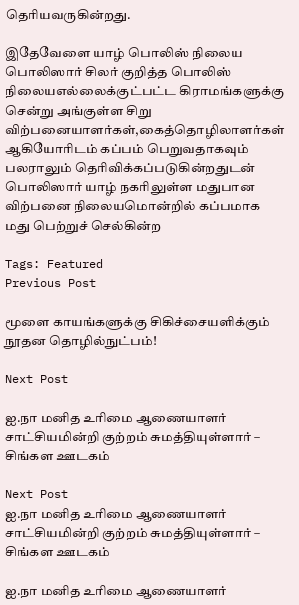தெரியவருகின்றது.

இதேவேளை யாழ் பொலிஸ் நிலைய பொலிஸார் சிலர் குறித்த பொலிஸ் நிலையஎல்லைக்குட்பட்ட கிராமங்களுக்கு சென்று அங்குள்ள சிறு விற்பனையாளர்கள்,கைத்தொழிலாளர்கள் ஆகியோரிடம் கப்பம் பெறுவதாகவும் பலராலும் தெரிவிக்கப்படுகின்றதுடன் பொலிஸார் யாழ் நகரிலுள்ள மதுபான விற்பனை நிலையமொன்றில் கப்பமாக மது பெற்றுச் செல்கின்ற

Tags: Featured
Previous Post

மூளை காயங்களுக்கு சிகிச்சையளிக்கும் நூதன தொழில்நுட்பம்!

Next Post

ஐ.நா மனித உரிமை ஆணையாளர் சாட்சியமின்றி குற்றம் சுமத்தியுள்ளார் – சிங்கள ஊடகம்

Next Post
ஐ.நா மனித உரிமை ஆணையாளர் சாட்சியமின்றி குற்றம் சுமத்தியுள்ளார் – சிங்கள ஊடகம்

ஐ.நா மனித உரிமை ஆணையாளர்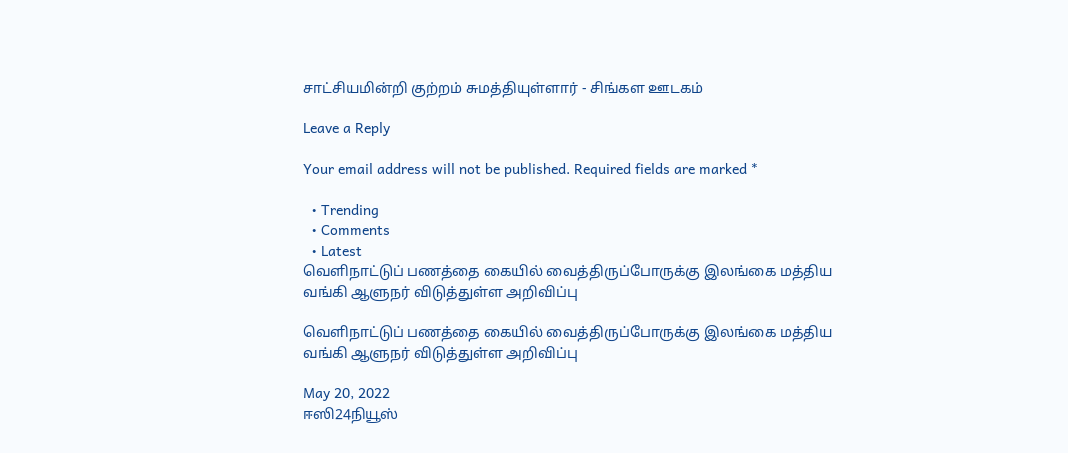சாட்சியமின்றி குற்றம் சுமத்தியுள்ளார் - சிங்கள ஊடகம்

Leave a Reply

Your email address will not be published. Required fields are marked *

  • Trending
  • Comments
  • Latest
வெளிநாட்டுப் பணத்தை கையில் வைத்திருப்போருக்கு இலங்கை மத்திய வங்கி ஆளுநர் விடுத்துள்ள அறிவிப்பு

வெளிநாட்டுப் பணத்தை கையில் வைத்திருப்போருக்கு இலங்கை மத்திய வங்கி ஆளுநர் விடுத்துள்ள அறிவிப்பு

May 20, 2022
ஈஸி24நியூஸ்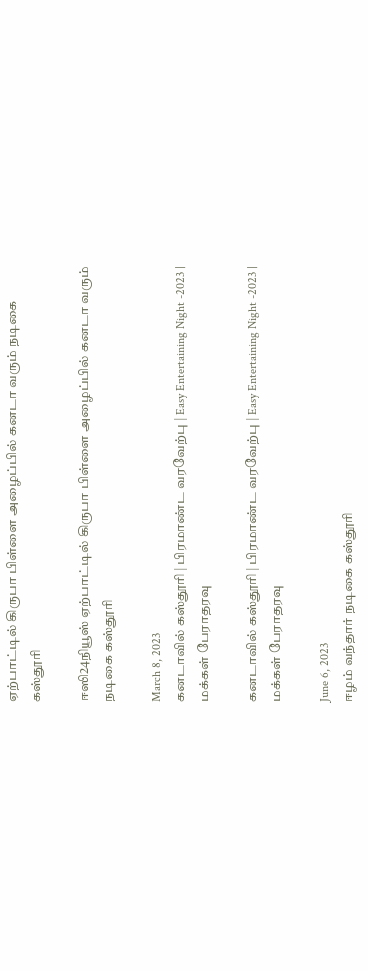ஏற்பாட்டில் கிருபா பிள்ளை அழைப்பில் கனடா வரும் நடிகை கஸ்தூரி

ஈஸி24நியூஸ் ஏற்பாட்டில் கிருபா பிள்ளை அழைப்பில் கனடா வரும் நடிகை கஸ்தூரி

March 8, 2023
கனடாவில் கஸ்தூரி | பிரமாண்ட வரவேற்பு | Easy Entertaining Night -2023 | மக்கள் பேராதரவு

கனடாவில் கஸ்தூரி | பிரமாண்ட வரவேற்பு | Easy Entertaining Night -2023 | மக்கள் பேராதரவு

June 6, 2023
ஈழம் வந்தார் நடிகை கஸ்தூரி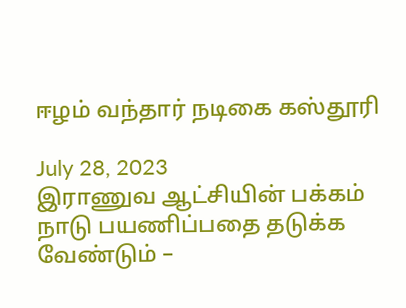ஈழம் வந்தார் நடிகை கஸ்தூரி

July 28, 2023
இராணுவ ஆட்சியின் பக்கம் நாடு பயணிப்பதை தடுக்க வேண்டும் –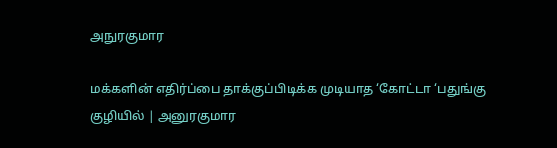அநுரகுமார

மக்களின் எதிர்ப்பை தாக்குப்பிடிக்க முடியாத ‘கோட்டா ‘பதுங்கு குழியில் | அனுரகுமார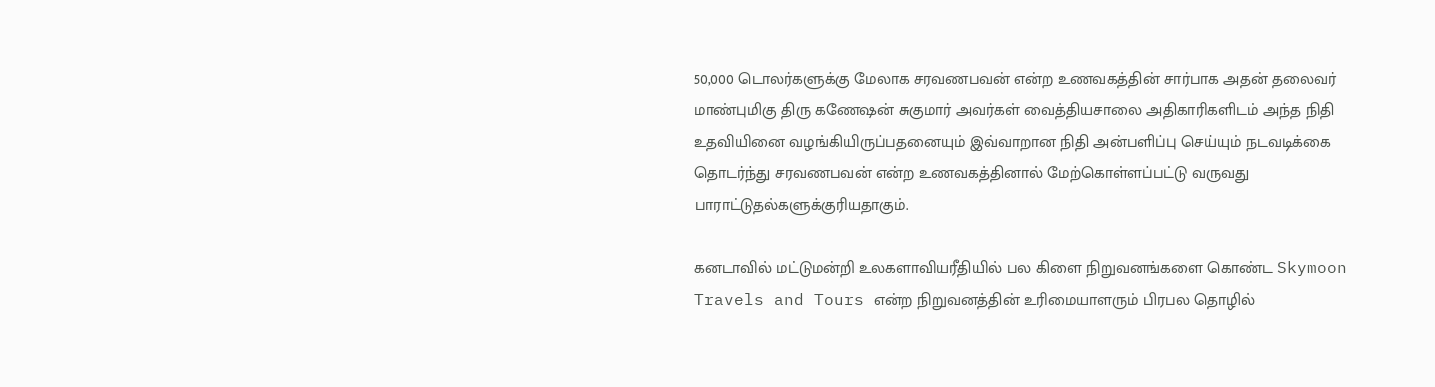50,000 டொலர்களுக்கு மேலாக சரவணபவன் என்ற உணவகத்தின் சார்பாக அதன் தலைவர் மாண்புமிகு திரு கணேஷன் சுகுமார் அவர்கள் வைத்தியசாலை அதிகாரிகளிடம் அந்த நிதி உதவியினை வழங்கியிருப்பதனையும் இவ்வாறான நிதி அன்பளிப்பு செய்யும் நடவடிக்கை தொடர்ந்து சரவணபவன் என்ற உணவகத்தினால் மேற்கொள்ளப்பட்டு வருவது பாராட்டுதல்களுக்குரியதாகும்.

கனடாவில் மட்டுமன்றி உலகளாவியரீதியில் பல கிளை நிறுவனங்களை கொண்ட Skymoon Travels and Tours என்ற நிறுவனத்தின் உரிமையாளரும் பிரபல தொழில்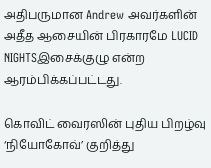அதிபருமான Andrew அவர்களின் அதீத ஆசையின் பிரகாரமே LUCID NIGHTSஇசைக்குழு என்ற ஆரம்பிக்கப்பட்டது.

கொவிட் வைரஸின் புதிய பிறழ்வு ‘நியோகோவ்’ குறித்து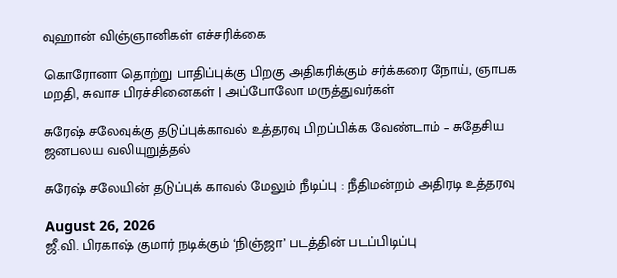வுஹான் விஞ்ஞானிகள் எச்சரிக்கை

கொரோனா தொற்று பாதிப்புக்கு பிறகு அதிகரிக்கும் சர்க்கரை நோய், ஞாபக மறதி, சுவாச பிரச்சினைகள் | அப்போலோ மருத்துவர்கள்

சுரேஷ் சலேவுக்கு தடுப்புக்காவல் உத்தரவு பிறப்பிக்க வேண்டாம் – சுதேசிய ஜனபலய வலியுறுத்தல்

சுரேஷ் சலேயின் தடுப்புக் காவல் மேலும் நீடிப்பு : நீதிமன்றம் அதிரடி உத்தரவு

August 26, 2026
ஜீ.வி. பிரகாஷ் குமார் நடிக்கும் ‘நிஞ்ஜா’ படத்தின் படப்பிடிப்பு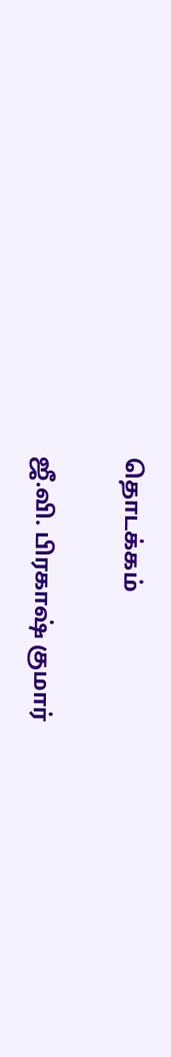தொடக்கம்

ஜீ.வி. பிரகாஷ் குமார்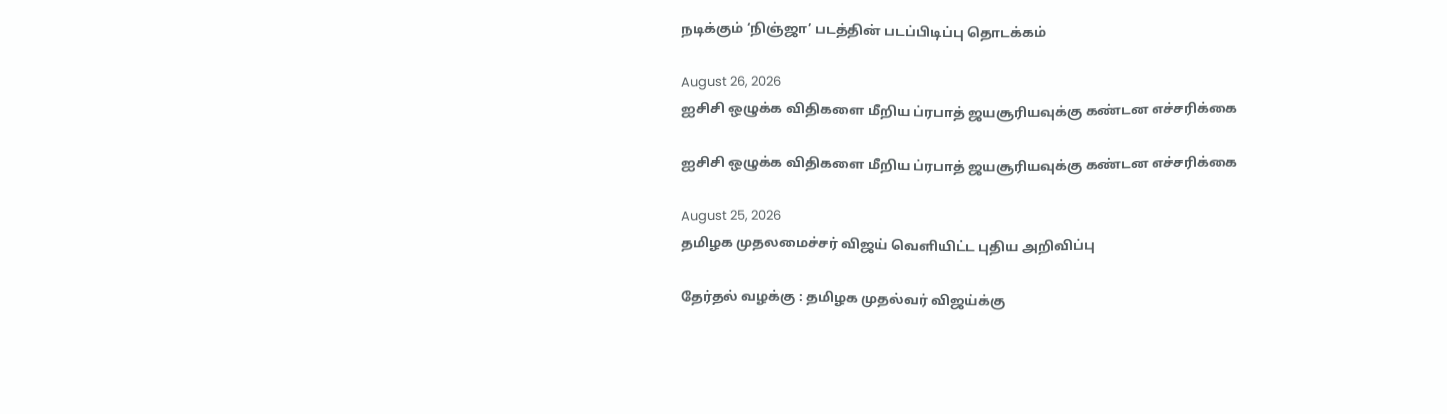நடிக்கும் ‘நிஞ்ஜா’ படத்தின் படப்பிடிப்பு தொடக்கம்

August 26, 2026
ஐசிசி ஒழுக்க விதிகளை மீறிய ப்ரபாத் ஜயசூரியவுக்கு கண்டன எச்சரிக்கை

ஐசிசி ஒழுக்க விதிகளை மீறிய ப்ரபாத் ஜயசூரியவுக்கு கண்டன எச்சரிக்கை

August 25, 2026
தமிழக முதலமைச்சர் விஜய் வெளியிட்ட புதிய அறிவிப்பு

தேர்தல் வழக்கு : தமிழக முதல்வர் விஜய்க்கு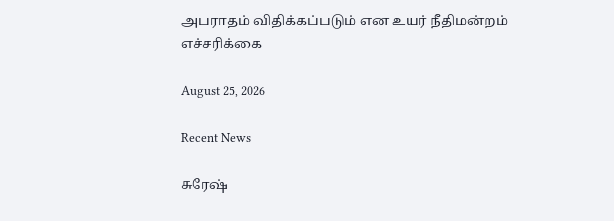அபராதம் விதிக்கப்படும் என உயர் நீதிமன்றம் எச்சரிக்கை

August 25, 2026

Recent News

சுரேஷ்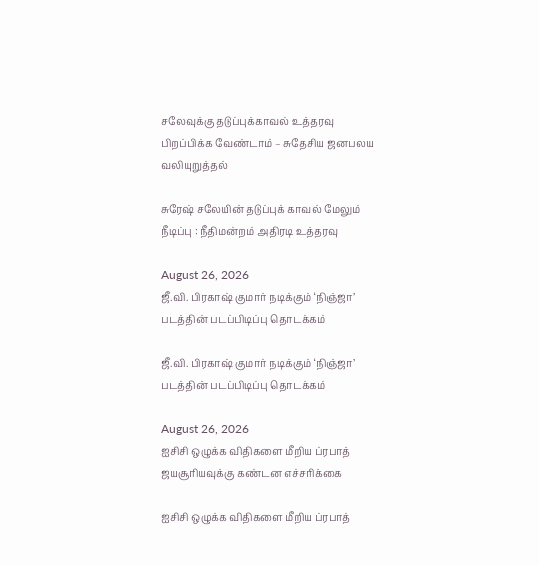சலேவுக்கு தடுப்புக்காவல் உத்தரவு பிறப்பிக்க வேண்டாம் – சுதேசிய ஜனபலய வலியுறுத்தல்

சுரேஷ் சலேயின் தடுப்புக் காவல் மேலும் நீடிப்பு : நீதிமன்றம் அதிரடி உத்தரவு

August 26, 2026
ஜீ.வி. பிரகாஷ் குமார் நடிக்கும் ‘நிஞ்ஜா’ படத்தின் படப்பிடிப்பு தொடக்கம்

ஜீ.வி. பிரகாஷ் குமார் நடிக்கும் ‘நிஞ்ஜா’ படத்தின் படப்பிடிப்பு தொடக்கம்

August 26, 2026
ஐசிசி ஒழுக்க விதிகளை மீறிய ப்ரபாத் ஜயசூரியவுக்கு கண்டன எச்சரிக்கை

ஐசிசி ஒழுக்க விதிகளை மீறிய ப்ரபாத்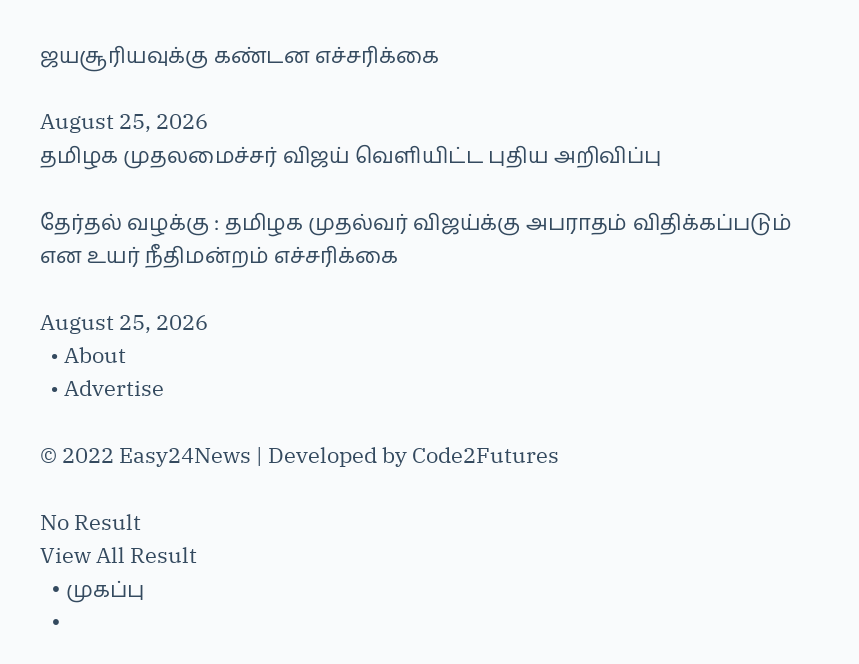ஜயசூரியவுக்கு கண்டன எச்சரிக்கை

August 25, 2026
தமிழக முதலமைச்சர் விஜய் வெளியிட்ட புதிய அறிவிப்பு

தேர்தல் வழக்கு : தமிழக முதல்வர் விஜய்க்கு அபராதம் விதிக்கப்படும் என உயர் நீதிமன்றம் எச்சரிக்கை

August 25, 2026
  • About
  • Advertise

© 2022 Easy24News | Developed by Code2Futures

No Result
View All Result
  • முகப்பு
  •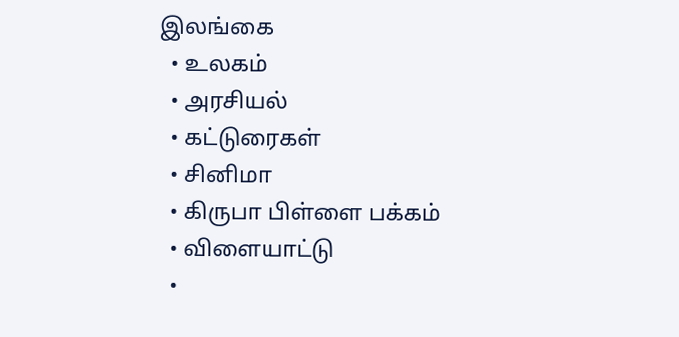இலங்கை
  • உலகம்
  • அரசியல்
  • கட்டுரைகள்
  • சினிமா
  • கிருபா பிள்ளை பக்கம்
  • விளையாட்டு
  •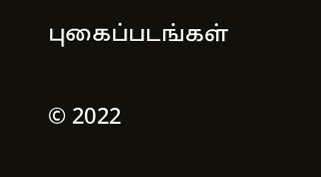புகைப்படங்கள்

© 2022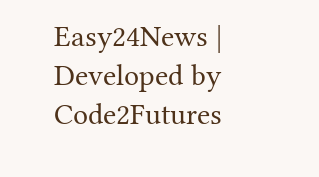Easy24News | Developed by Code2Futures